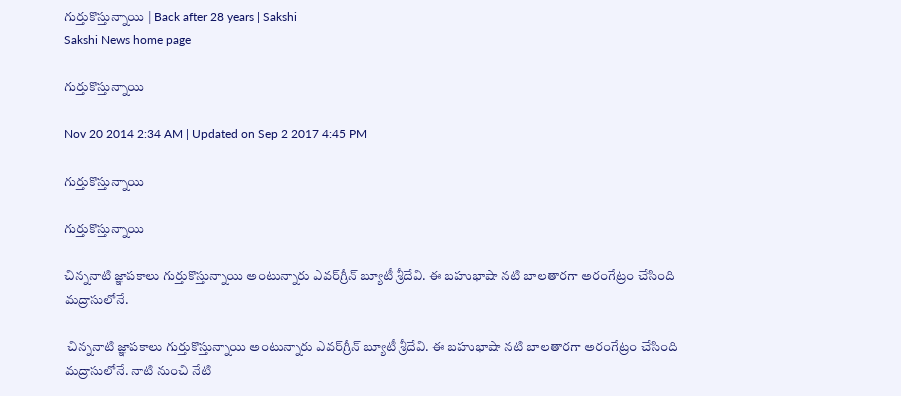గుర్తుకొస్తున్నాయి | Back after 28 years | Sakshi
Sakshi News home page

గుర్తుకొస్తున్నాయి

Nov 20 2014 2:34 AM | Updated on Sep 2 2017 4:45 PM

గుర్తుకొస్తున్నాయి

గుర్తుకొస్తున్నాయి

చిన్ననాటి జ్ఞాపకాలు గుర్తుకొస్తున్నాయి అంటున్నారు ఎవర్‌గ్రీన్ బ్యూటీ శ్రీదేవి. ఈ బహుభాషా నటి బాలతారగా అరంగేట్రం చేసింది మద్రాసులోనే.

 చిన్ననాటి జ్ఞాపకాలు గుర్తుకొస్తున్నాయి అంటున్నారు ఎవర్‌గ్రీన్ బ్యూటీ శ్రీదేవి. ఈ బహుభాషా నటి బాలతారగా అరంగేట్రం చేసింది మద్రాసులోనే. నాటి నుంచి నేటి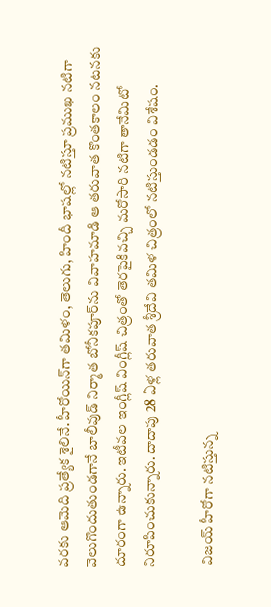వరకు ఆమెది ప్రత్యేక శైలినే. హీరోయిన్‌గా తమిళం, తెలుగు, హిందీ భాషల్లో నటిస్తూ ప్రముఖ నటిగా వెలుగొందుతుండగానే బాలీవుడ్ నిర్మాత బోనీకపూర్‌ను వివాహమాడి ఆ తరువాత కొంతకాలం నటనకు దూరంగా ఉన్నారు. ఇటీవల ఇంగ్లీష్ వింగ్లీష్ చిత్రంతో తెరపైకివచ్చి మరోసారి నటిగా తానేమిటో నిరూపించుకున్నారు. దాదాపు 28 ఏళ్ల తరువాత శ్రీదేవి తమిళ చిత్రంలో నటిస్తుండడం విశేషం.

 విజయ్ హీరోగా నటిస్తున్న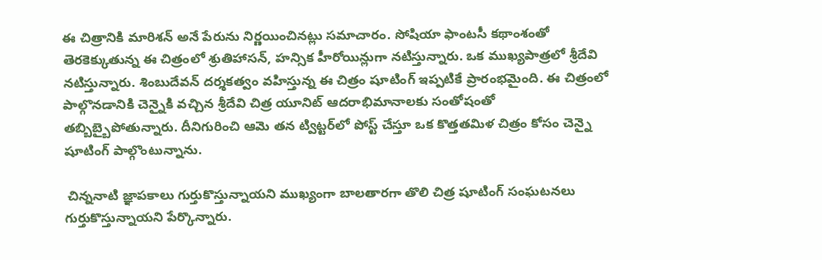ఈ చిత్రానికి మారిశన్ అనే పేరును నిర్ణయించినట్లు సమాచారం. సోషియా ఫాంటసీ కథాంశంతో తెరకెక్కుతున్న ఈ చిత్రంలో శ్రుతిహాసన్, హన్సిక హీరోయిన్లుగా నటిస్తున్నారు. ఒక ముఖ్యపాత్రలో శ్రీదేవి నటిస్తున్నారు. శింబుదేవన్ దర్శకత్వం వహిస్తున్న ఈ చిత్రం షూటింగ్ ఇప్పటికే ప్రారంభమైంది. ఈ చిత్రంలో పాల్గొనడానికి చెన్నైకి వచ్చిన శ్రీదేవి చిత్ర యూనిట్ ఆదరాభిమానాలకు సంతోషంతో తబ్బిబ్బైపోతున్నారు. దీనిగురించి ఆమె తన ట్విట్టర్‌లో పోస్ట్ చేస్తూ ఒక కొత్తతమిళ చిత్రం కోసం చెన్నై షూటింగ్ పాల్గొంటున్నాను.

 చిన్ననాటి జ్ఞాపకాలు గుర్తుకొస్తున్నాయని ముఖ్యంగా బాలతారగా తొలి చిత్ర షూటింగ్ సంఘటనలు గుర్తుకొస్తున్నాయని పేర్కొన్నారు.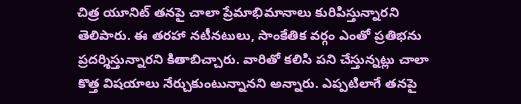చిత్ర యూనిట్ తనపై చాలా ప్రేమాభిమానాలు కురిపిస్తున్నారని తెలిపారు. ఈ తరహా నటీనటులు, సాంకేతిక వర్గం ఎంతో ప్రతిభను ప్రదర్శిస్తున్నారని కితాబిచ్చారు. వారితో కలిసి పని చేస్తున్నట్లు చాలా కొత్త విషయాలు నేర్చుకుంటున్నానని అన్నారు. ఎప్పటిలాగే తనపై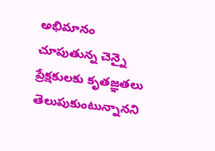అభిమానం చూపుతున్న చెన్నై ప్రేక్షకులకు కృతజ్ఞతలు తెలుపుకుంటున్నానని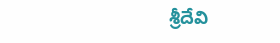శ్రీదేవి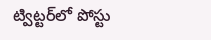ట్విట్టర్‌లో పోస్టు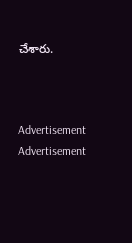చేశారు.



Advertisement
Advertisement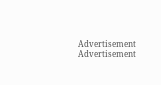Advertisement
Advertisement